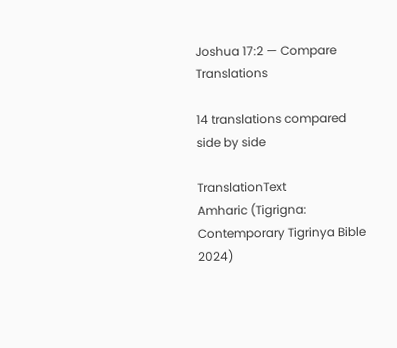Joshua 17:2 — Compare Translations

14 translations compared side by side

TranslationText
Amharic (Tigrigna: Contemporary Tigrinya Bible 2024)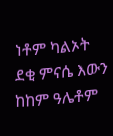ነቶም ካልኦት ደቂ ምናሴ እውን ከከም ዓሌቶም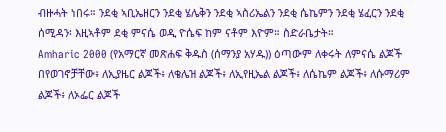ብዙሓት ነበሩ። ንደቂ ኣቢኤዘርን ንደቂ ሄሌቅን ንደቂ ኣስሪኤልን ንደቂ ሴኬምን ንደቂ ሄፈርን ንደቂ ሰሚዳን፡ እዚኣቶም ደቂ ምናሴ ወዲ ዮሴፍ ከም ናቶም እዮም። ስድራቤታት።
Amharic 2000 (የአማርኛ መጽሐፍ ቅዱስ (ሰማንያ አሃዱ)) ዕጣውም ለቀሩት ለምናሴ ልጆች በየወገኖቻቸው፥ ለኢያዜር ልጆች፥ ለቄሌዝ ልጆች፥ ለኢየዚኤል ልጆች፥ ለሴኬም ልጆች፥ ለሱማሪም ልጆች፥ ለኦፌር ልጆች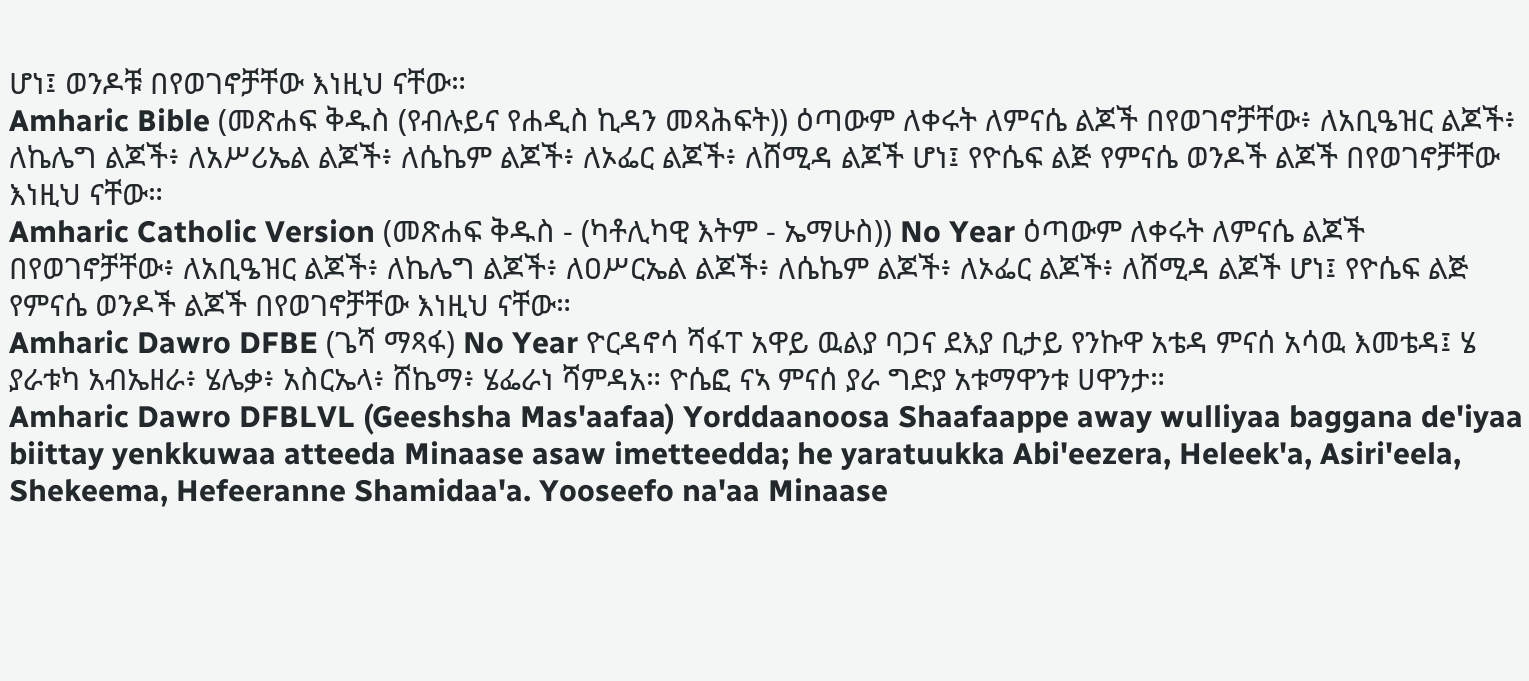ሆነ፤ ወንዶቹ በየወገኖቻቸው እነዚህ ናቸው።
Amharic Bible (መጽሐፍ ቅዱስ (የብሉይና የሐዲስ ኪዳን መጻሕፍት)) ዕጣውም ለቀሩት ለምናሴ ልጆች በየወገኖቻቸው፥ ለአቢዔዝር ልጆች፥ ለኬሌግ ልጆች፥ ለአሥሪኤል ልጆች፥ ለሴኬም ልጆች፥ ለኦፌር ልጆች፥ ለሸሚዳ ልጆች ሆነ፤ የዮሴፍ ልጅ የምናሴ ወንዶች ልጆች በየወገኖቻቸው እነዚህ ናቸው።
Amharic Catholic Version (መጽሐፍ ቅዱስ - (ካቶሊካዊ እትም - ኤማሁስ)) No Year ዕጣውም ለቀሩት ለምናሴ ልጆች በየወገኖቻቸው፥ ለአቢዔዝር ልጆች፥ ለኬሌግ ልጆች፥ ለዐሥርኤል ልጆች፥ ለሴኬም ልጆች፥ ለኦፌር ልጆች፥ ለሸሚዳ ልጆች ሆነ፤ የዮሴፍ ልጅ የምናሴ ወንዶች ልጆች በየወገኖቻቸው እነዚህ ናቸው።
Amharic Dawro DFBE (ጌሻ ማጻፋ) No Year ዮርዳኖሳ ሻፋፐ አዋይ ዉልያ ባጋና ደእያ ቢታይ የንኩዋ አቴዳ ምናሰ አሳዉ እመቴዳ፤ ሄ ያራቱካ አብኤዘራ፥ ሄሌቃ፥ አስርኤላ፥ ሸኬማ፥ ሄፌራነ ሻምዳአ። ዮሴፎ ናኣ ምናሰ ያራ ግድያ አቱማዋንቱ ሀዋንታ።
Amharic Dawro DFBLVL (Geeshsha Mas'aafaa) Yorddaanoosa Shaafaappe away wulliyaa baggana de'iyaa biittay yenkkuwaa atteeda Minaase asaw imetteedda; he yaratuukka Abi'eezera, Heleek'a, Asiri'eela, Shekeema, Hefeeranne Shamidaa'a. Yooseefo na'aa Minaase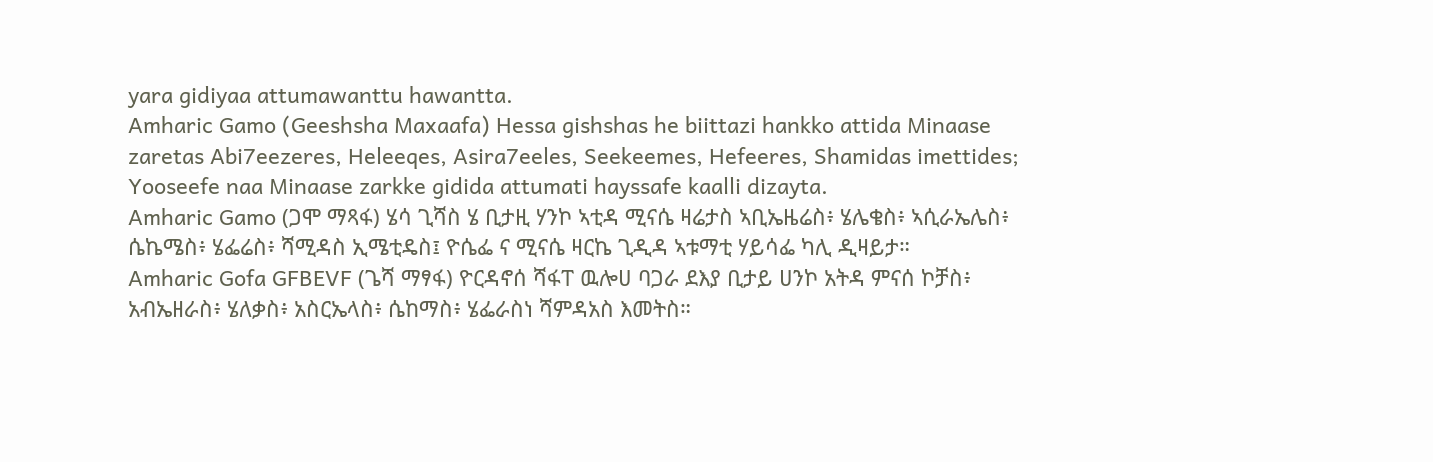yara gidiyaa attumawanttu hawantta.
Amharic Gamo (Geeshsha Maxaafa) Hessa gishshas he biittazi hankko attida Minaase zaretas Abi7eezeres, Heleeqes, Asira7eeles, Seekeemes, Hefeeres, Shamidas imettides; Yooseefe naa Minaase zarkke gidida attumati hayssafe kaalli dizayta.
Amharic Gamo (ጋሞ ማጻፋ) ሄሳ ጊሻስ ሄ ቢታዚ ሃንኮ ኣቲዳ ሚናሴ ዛሬታስ ኣቢኤዜሬስ፥ ሄሌቄስ፥ ኣሲራኤሌስ፥ ሴኬሜስ፥ ሄፌሬስ፥ ሻሚዳስ ኢሜቲዴስ፤ ዮሴፌ ና ሚናሴ ዛርኬ ጊዲዳ ኣቱማቲ ሃይሳፌ ካሊ ዲዛይታ።
Amharic Gofa GFBEVF (ጌሻ ማፃፋ) ዮርዳኖሰ ሻፋፐ ዉሎሀ ባጋራ ደእያ ቢታይ ሀንኮ አትዳ ምናሰ ኮቻስ፥ አብኤዘራስ፥ ሄለቃስ፥ አስርኤላስ፥ ሴከማስ፥ ሄፌራስነ ሻምዳአስ እመትስ።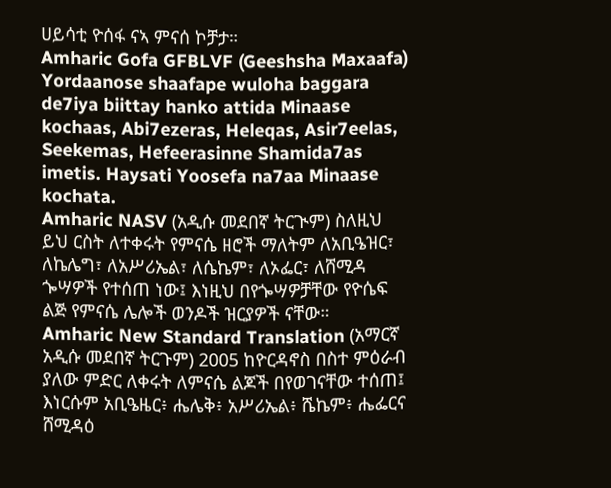ሀይሳቲ ዮሰፋ ናኣ ምናሰ ኮቻታ።
Amharic Gofa GFBLVF (Geeshsha Maxaafa) Yordaanose shaafape wuloha baggara de7iya biittay hanko attida Minaase kochaas, Abi7ezeras, Heleqas, Asir7eelas, Seekemas, Hefeerasinne Shamida7as imetis. Haysati Yoosefa na7aa Minaase kochata.
Amharic NASV (አዲሱ መደበኛ ትርጒም) ስለዚህ ይህ ርስት ለተቀሩት የምናሴ ዘሮች ማለትም ለአቢዔዝር፣ ለኬሌግ፣ ለአሥሪኤል፣ ለሴኬም፣ ለኦፌር፣ ለሸሚዳ ጐሣዎች የተሰጠ ነው፤ እነዚህ በየጐሣዎቻቸው የዮሴፍ ልጅ የምናሴ ሌሎች ወንዶች ዝርያዎች ናቸው።
Amharic New Standard Translation (አማርኛ አዲሱ መደበኛ ትርጉም) 2005 ከዮርዳኖስ በስተ ምዕራብ ያለው ምድር ለቀሩት ለምናሴ ልጆች በየወገናቸው ተሰጠ፤ እነርሱም አቢዔዜር፥ ሔሌቅ፥ አሥሪኤል፥ ሼኬም፥ ሔፌርና ሸሚዳዕ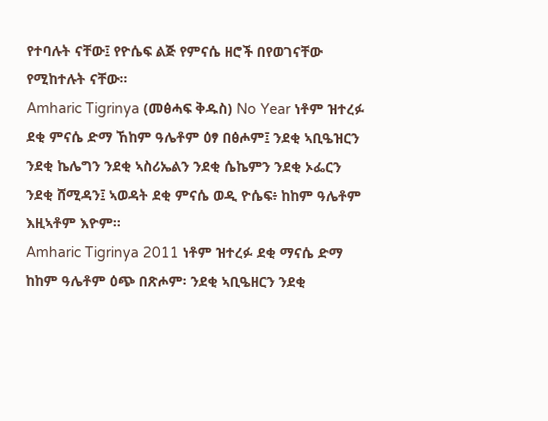የተባሉት ናቸው፤ የዮሴፍ ልጅ የምናሴ ዘሮች በየወገናቸው የሚከተሉት ናቸው።
Amharic Tigrinya (መፅሓፍ ቅዱስ) No Year ነቶም ዝተረፉ ደቂ ምናሴ ድማ ኸከም ዓሌቶም ዕፃ በፅሖም፤ ንደቂ ኣቢዔዝርን ንደቂ ኬሌግን ንደቂ ኣስሪኤልን ንደቂ ሴኬምን ንደቂ ኦፌርን ንደቂ ሸሚዳን፤ ኣወዳት ደቂ ምናሴ ወዲ ዮሴፍ፥ ከከም ዓሌቶም እዚኣቶም እዮም።
Amharic Tigrinya 2011 ነቶም ዝተረፉ ደቂ ማናሴ ድማ ከከም ዓሌቶም ዕጭ በጽሖም፡ ንደቂ ኣቢዔዘርን ንደቂ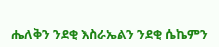ሔለቅን ንደቂ እስራኤልን ንደቂ ሴኬምን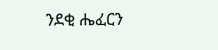ንደቂ ሔፈርን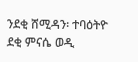ንደቂ ሸሚዳን፡ ተባዕትዮ ደቂ ምናሴ ወዲ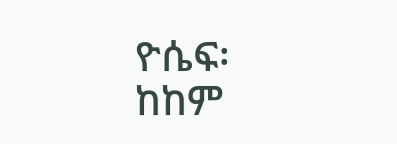ዮሴፍ፡ ከከም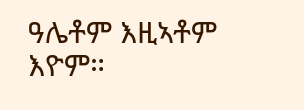ዓሌቶም እዚኣቶም እዮም።